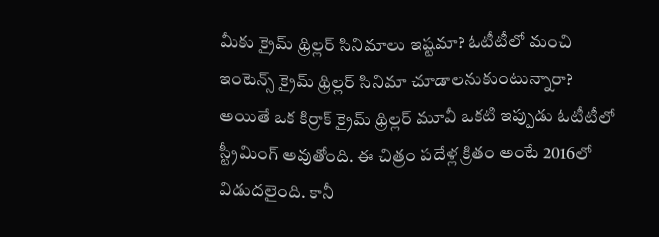మీకు క్రైమ్ థ్రిల్లర్ సినిమాలు ఇష్టమా? ఓటీటీలో మంచి ఇంటెన్స్ క్రైమ్ థ్రిల్లర్ సినిమా చూడాలనుకుంటున్నారా? అయితే ఒక కిర్రాక్ క్రైమ్ థ్రిల్లర్ మూవీ ఒకటి ఇప్పుడు ఓటీటీలో స్ట్రీమింగ్ అవుతోంది. ఈ చిత్రం పదేళ్ల క్రితం అంటే 2016లో విడుదలైంది. కానీ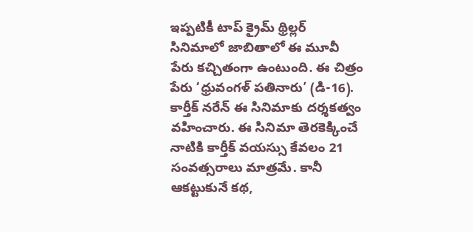ఇప్పటికీ టాప్ క్రైమ్ థ్రిల్లర్ సినిమాలో జాబితాలో ఈ మూవీ పేరు కచ్చితంగా ఉంటుంది. ఈ చిత్రం పేరు ‘ధ్రువంగళ్ పతినారు’ (డి-16). కార్తీక్ నరేన్ ఈ సినిమాకు దర్శకత్వం వహించారు. ఈ సినిమా తెరకెక్కించే నాటికి కార్తీక్ వయస్సు కేవలం 21 సంవత్సరాలు మాత్రమే. కానీ ఆకట్టుకునే కథ,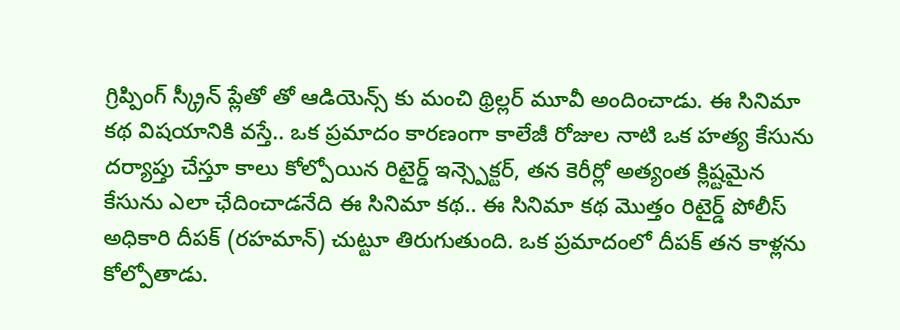గ్రిప్పింగ్ స్క్రీన్ ప్లేతో తో ఆడియెన్స్ కు మంచి థ్రిల్లర్ మూవీ అందించాడు. ఈ సినిమా కథ విషయానికి వస్తే.. ఒక ప్రమాదం కారణంగా కాలేజీ రోజుల నాటి ఒక హత్య కేసును దర్యాప్తు చేస్తూ కాలు కోల్పోయిన రిటైర్డ్ ఇన్స్పెక్టర్, తన కెరీర్లో అత్యంత క్లిష్టమైన కేసును ఎలా ఛేదించాడనేది ఈ సినిమా కథ.. ఈ సినిమా కథ మొత్తం రిటైర్డ్ పోలీస్ అధికారి దీపక్ (రహమాన్) చుట్టూ తిరుగుతుంది. ఒక ప్రమాదంలో దీపక్ తన కాళ్లను కోల్పోతాడు.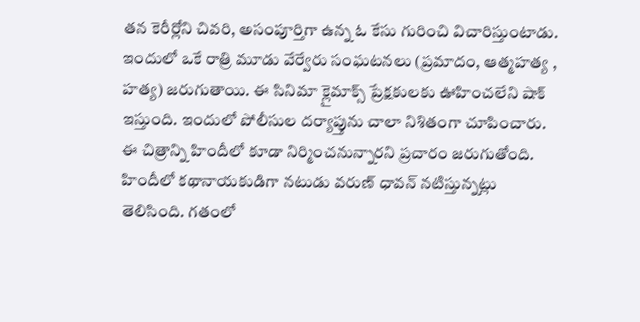తన కెరీర్లోని చివరి, అసంపూర్తిగా ఉన్న ఓ కేసు గురించి విచారిస్తుంటాడు. ఇందులో ఒకే రాత్రి మూడు వేర్వేరు సంఘటనలు (ప్రమాదం, ఆత్మహత్య , హత్య) జరుగుతాయి. ఈ సినిమా క్లైమాక్స్ ప్రేక్షకులకు ఊహించలేని షాక్ ఇస్తుంది. ఇందులో పోలీసుల దర్యాప్తును చాలా నిశితంగా చూపించారు. ఈ చిత్రాన్ని హిందీలో కూడా నిర్మించనున్నారని ప్రచారం జరుగుతోంది. హిందీలో కథానాయకుడిగా నటుడు వరుణ్ ధావన్ నటిస్తున్నట్లు తెలిసింది. గతంలో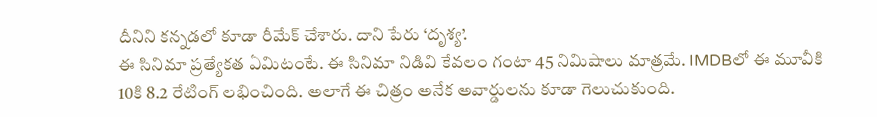దీనిని కన్నడలో కూడా రీమేక్ చేశారు. దాని పేరు ‘దృశ్య’.
ఈ సినిమా ప్రత్యేకత ఏమిటంటే. ఈ సినిమా నిడివి కేవలం గంటా 45 నిమిషాలు మాత్రమే. IMDBలో ఈ మూవీకి 10కి 8.2 రేటింగ్ లభించింది. అలాగే ఈ చిత్రం అనేక అవార్డులను కూడా గెలుచుకుంది.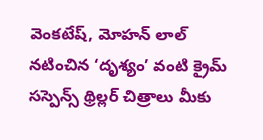వెంకటేష్, మోహన్ లాల్ నటించిన ‘దృశ్యం’ వంటి క్రైమ్ సస్పెన్స్ థ్రిల్లర్ చిత్రాలు మీకు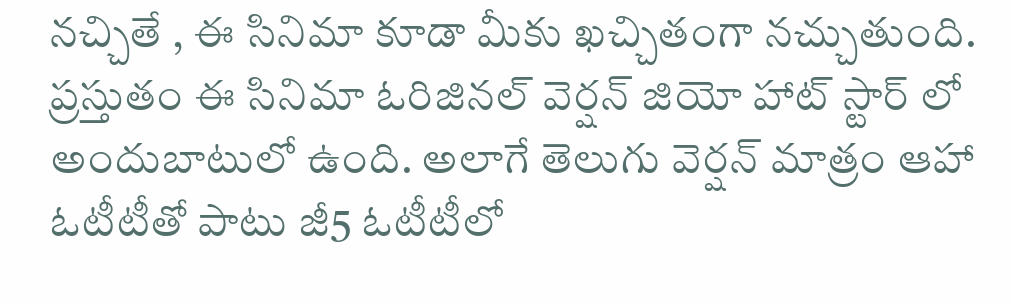నచ్చితే , ఈ సినిమా కూడా మీకు ఖచ్చితంగా నచ్చుతుంది. ప్రస్తుతం ఈ సినిమా ఓరిజినల్ వెర్షన్ జియో హాట్ స్టార్ లో అందుబాటులో ఉంది. అలాగే తెలుగు వెర్షన్ మాత్రం ఆహా ఓటీటీతో పాటు జీ5 ఓటీటీలో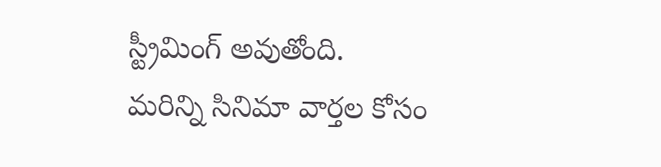స్ట్రీమింగ్ అవుతోంది.
మరిన్ని సినిమా వార్తల కోసం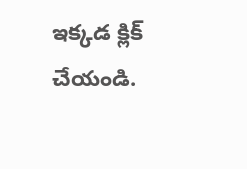ఇక్కడ క్లిక్ చేయండి.